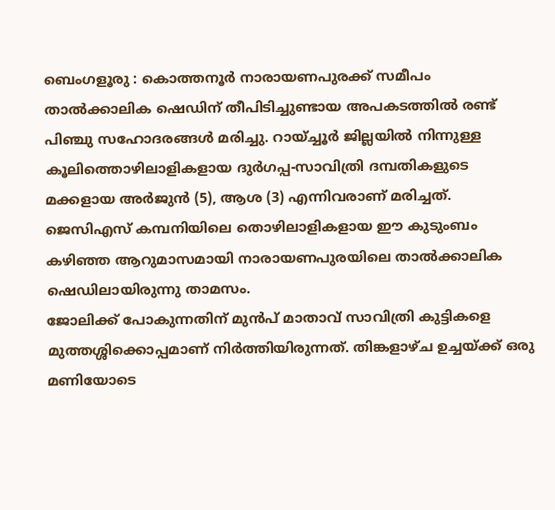ബെംഗളൂരു : കൊത്തനൂർ നാരായണപുരക്ക് സമീപം താൽക്കാലിക ഷെഡിന് തീപിടിച്ചുണ്ടായ അപകടത്തിൽ രണ്ട് പിഞ്ചു സഹോദരങ്ങൾ മരിച്ചു. റായ്ച്ചൂർ ജില്ലയിൽ നിന്നുള്ള കൂലിത്തൊഴിലാളികളായ ദുർഗപ്പ-സാവിത്രി ദമ്പതികളുടെ മക്കളായ അർജുൻ (5), ആശ (3) എന്നിവരാണ് മരിച്ചത്. ജെസിഎസ് കമ്പനിയിലെ തൊഴിലാളികളായ ഈ കുടുംബം കഴിഞ്ഞ ആറുമാസമായി നാരായണപുരയിലെ താൽക്കാലിക ഷെഡിലായിരുന്നു താമസം.
ജോലിക്ക് പോകുന്നതിന് മുൻപ് മാതാവ് സാവിത്രി കുട്ടികളെ മുത്തശ്ശിക്കൊപ്പമാണ് നിർത്തിയിരുന്നത്. തിങ്കളാഴ്ച ഉച്ചയ്ക്ക് ഒരു മണിയോടെ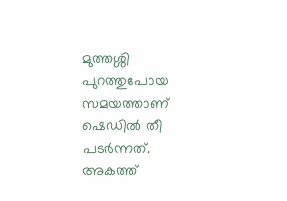മുത്തശ്ശി പുറത്തുപോയ സമയത്താണ് ഷെഡിൽ തീ പടർന്നത്. അകത്ത്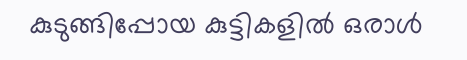കുടുങ്ങിപ്പോയ കുട്ടികളിൽ ഒരാൾ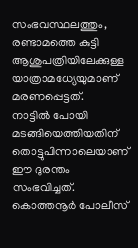സംഭവസ്ഥലത്തും, രണ്ടാമത്തെ കുട്ടി ആശുപത്രിയിലേക്കുള്ള യാത്രാമധ്യേയുമാണ് മരണപ്പെട്ടത്.
നാട്ടിൽ പോയി മടങ്ങിയെത്തിയതിന് തൊട്ടുപിന്നാലെയാണ് ഈ ദുരന്തം സംഭവിച്ചത്. കൊത്തനൂർ പോലീസ്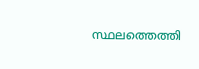സ്ഥലത്തെത്തി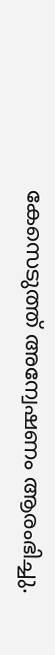കേസെടുത്ത് അന്വേഷണം ആരംഭിച്ചു.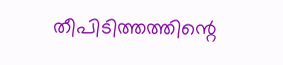തീപിടിത്തത്തിന്റെ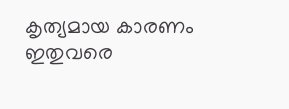കൃത്യമായ കാരണം ഇതുവരെ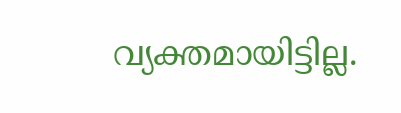വ്യക്തമായിട്ടില്ല.